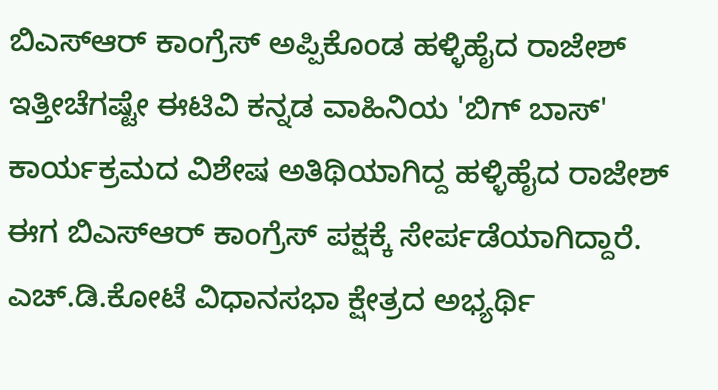ಬಿಎಸ್ಆರ್ ಕಾಂಗ್ರೆಸ್ ಅಪ್ಪಿಕೊಂಡ ಹಳ್ಳಿಹೈದ ರಾಜೇಶ್
ಇತ್ತೀಚೆಗಷ್ಟೇ ಈಟಿವಿ ಕನ್ನಡ ವಾಹಿನಿಯ 'ಬಿಗ್ ಬಾಸ್' ಕಾರ್ಯಕ್ರಮದ ವಿಶೇಷ ಅತಿಥಿಯಾಗಿದ್ದ ಹಳ್ಳಿಹೈದ ರಾಜೇಶ್ ಈಗ ಬಿಎಸ್ಆರ್ ಕಾಂಗ್ರೆಸ್ ಪಕ್ಷಕ್ಕೆ ಸೇರ್ಪಡೆಯಾಗಿದ್ದಾರೆ. ಎಚ್.ಡಿ.ಕೋಟೆ ವಿಧಾನಸಭಾ ಕ್ಷೇತ್ರದ ಅಭ್ಯರ್ಥಿ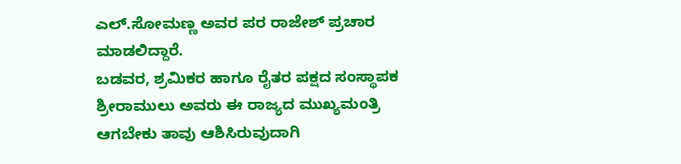ಎಲ್.ಸೋಮಣ್ಣ ಅವರ ಪರ ರಾಜೇಶ್ ಪ್ರಚಾರ ಮಾಡಲಿದ್ದಾರೆ.
ಬಡವರ, ಶ್ರಮಿಕರ ಹಾಗೂ ರೈತರ ಪಕ್ಷದ ಸಂಸ್ಥಾಪಕ ಶ್ರೀರಾಮುಲು ಅವರು ಈ ರಾಜ್ಯದ ಮುಖ್ಯಮಂತ್ರಿ ಆಗಬೇಕು ತಾವು ಆಶಿಸಿರುವುದಾಗಿ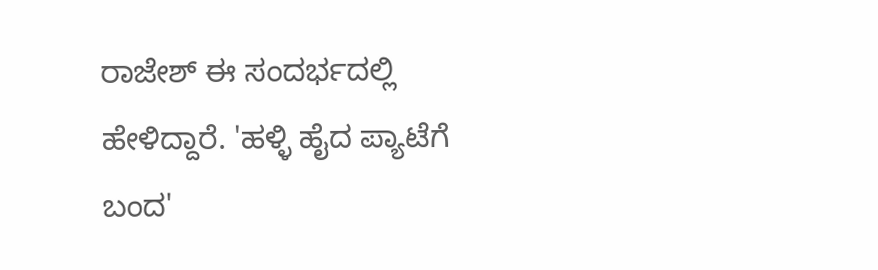ರಾಜೇಶ್ ಈ ಸಂದರ್ಭದಲ್ಲಿ ಹೇಳಿದ್ದಾರೆ. 'ಹಳ್ಳಿ ಹೈದ ಪ್ಯಾಟೆಗೆ ಬಂದ'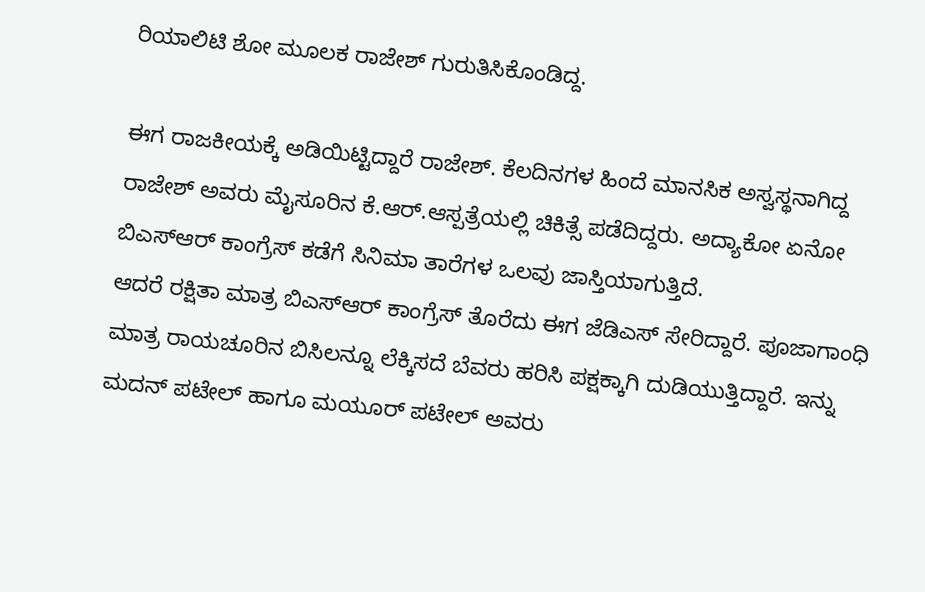ರಿಯಾಲಿಟಿ ಶೋ ಮೂಲಕ ರಾಜೇಶ್ ಗುರುತಿಸಿಕೊಂಡಿದ್ದ.

ಈಗ ರಾಜಕೀಯಕ್ಕೆ ಅಡಿಯಿಟ್ಟಿದ್ದಾರೆ ರಾಜೇಶ್. ಕೆಲದಿನಗಳ ಹಿಂದೆ ಮಾನಸಿಕ ಅಸ್ವಸ್ಥನಾಗಿದ್ದ ರಾಜೇಶ್ ಅವರು ಮೈಸೂರಿನ ಕೆ.ಆರ್.ಆಸ್ಪತ್ರೆಯಲ್ಲಿ ಚಿಕಿತ್ಸೆ ಪಡೆದಿದ್ದರು. ಅದ್ಯಾಕೋ ಏನೋ ಬಿಎಸ್ಆರ್ ಕಾಂಗ್ರೆಸ್ ಕಡೆಗೆ ಸಿನಿಮಾ ತಾರೆಗಳ ಒಲವು ಜಾಸ್ತಿಯಾಗುತ್ತಿದೆ.
ಆದರೆ ರಕ್ಷಿತಾ ಮಾತ್ರ ಬಿಎಸ್ಆರ್ ಕಾಂಗ್ರೆಸ್ ತೊರೆದು ಈಗ ಜೆಡಿಎಸ್ ಸೇರಿದ್ದಾರೆ. ಪೂಜಾಗಾಂಧಿ ಮಾತ್ರ ರಾಯಚೂರಿನ ಬಿಸಿಲನ್ನೂ ಲೆಕ್ಕಿಸದೆ ಬೆವರು ಹರಿಸಿ ಪಕ್ಷಕ್ಕಾಗಿ ದುಡಿಯುತ್ತಿದ್ದಾರೆ. ಇನ್ನು ಮದನ್ ಪಟೇಲ್ ಹಾಗೂ ಮಯೂರ್ ಪಟೇಲ್ ಅವರು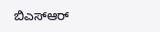ಬಿಎಸ್ಆರ್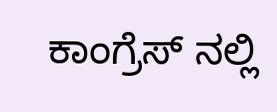ಕಾಂಗ್ರೆಸ್ ನಲ್ಲಿ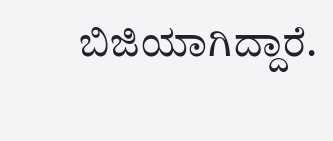ಬಿಜಿಯಾಗಿದ್ದಾರೆ.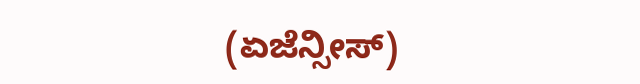(ಏಜೆನ್ಸೀಸ್)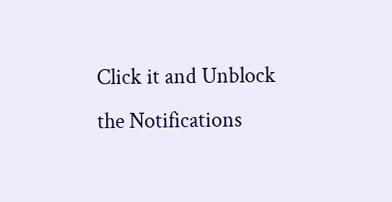Click it and Unblock the Notifications